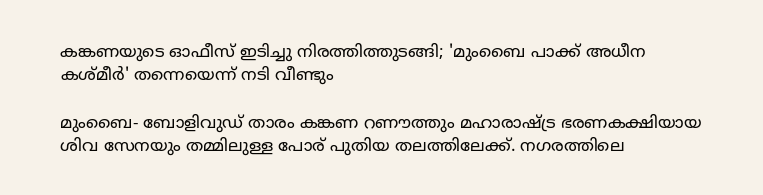കങ്കണയുടെ ഓഫീസ് ഇടിച്ചു നിരത്തിത്തുടങ്ങി; 'മുംബൈ പാക്ക് അധീന കശ്മീര്‍' തന്നെയെന്ന് നടി വീണ്ടും

മുംബൈ- ബോളിവുഡ് താരം കങ്കണ റണൗത്തും മഹാരാഷ്ട്ര ഭരണകക്ഷിയായ ശിവ സേനയും തമ്മിലുള്ള പോര് പുതിയ തലത്തിലേക്ക്. നഗരത്തിലെ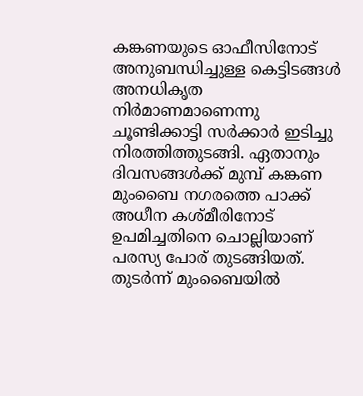കങ്കണയുടെ ഓഫീസിനോട് അനുബന്ധിച്ചുള്ള കെട്ടിടങ്ങള്‍ അനധികൃത നിര്‍മാണമാണെന്നു ചൂണ്ടിക്കാട്ടി സര്‍ക്കാര്‍ ഇടിച്ചു നിരത്തിത്തുടങ്ങി. ഏതാനും ദിവസങ്ങള്‍ക്ക് മുമ്പ് കങ്കണ മുംബൈ നഗരത്തെ പാക്ക് അധീന കശ്മീരിനോട് ഉപമിച്ചതിനെ ചൊല്ലിയാണ് പരസ്യ പോര് തുടങ്ങിയത്. തുടര്‍ന്ന് മുംബൈയില്‍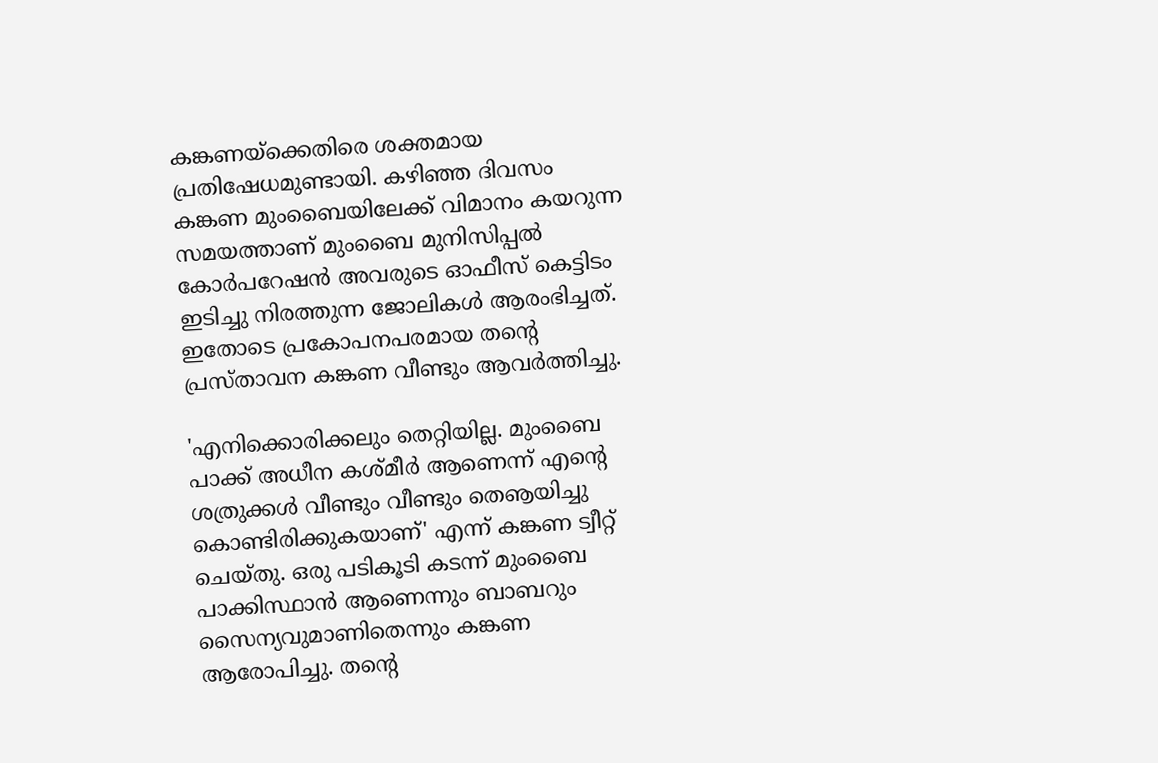കങ്കണയ്‌ക്കെതിരെ ശക്തമായ പ്രതിഷേധമുണ്ടായി. കഴിഞ്ഞ ദിവസം കങ്കണ മുംബൈയിലേക്ക് വിമാനം കയറുന്ന സമയത്താണ് മുംബൈ മുനിസിപ്പല്‍ കോര്‍പറേഷന്‍ അവരുടെ ഓഫീസ് കെട്ടിടം ഇടിച്ചു നിരത്തുന്ന ജോലികള്‍ ആരംഭിച്ചത്. ഇതോടെ പ്രകോപനപരമായ തന്റെ പ്രസ്താവന കങ്കണ വീണ്ടും ആവര്‍ത്തിച്ചു.

'എനിക്കൊരിക്കലും തെറ്റിയില്ല. മുംബൈ പാക്ക് അധീന കശ്മീര്‍ ആണെന്ന് എന്റെ ശത്രുക്കള്‍ വീണ്ടും വീണ്ടും തെൡയിച്ചു കൊണ്ടിരിക്കുകയാണ്' എന്ന് കങ്കണ ട്വീറ്റ് ചെയ്തു. ഒരു പടികൂടി കടന്ന് മുംബൈ പാക്കിസ്ഥാന്‍ ആണെന്നും ബാബറും സൈന്യവുമാണിതെന്നും കങ്കണ ആരോപിച്ചു. തന്റെ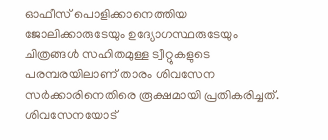ഓഫീസ് പൊളിക്കാനെത്തിയ ജോലിക്കാരുടേയും ഉദ്യോഗസ്ഥരുടേയും ചിത്രങ്ങള്‍ സഹിതമുള്ള ട്വീറ്റുകളുടെ പരമ്പരയിലാണ് താരം ശിവസേന സര്‍ക്കാരിനെതിരെ രൂക്ഷമായി പ്രതികരിച്ചത്. ശിവസേനയോട്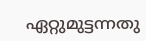ഏറ്റുമുട്ടന്നതു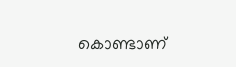കൊണ്ടാണ്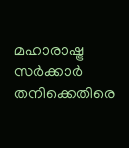മഹാരാഷ്ട്ര സര്‍ക്കാര്‍ തനിക്കെതിരെ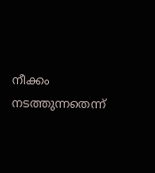നീക്കം നടത്തുന്നതെന്ന്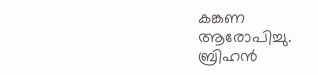കങ്കണ ആരോപിച്ചു. ബ്രിഹന്‍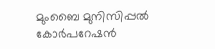മുംബൈ മുനിസിപ്പല്‍ കോര്‍പറേഷന്‍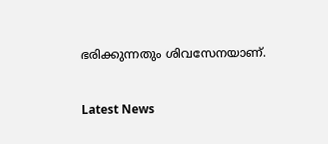ഭരിക്കുന്നതും ശിവസേനയാണ്.


Latest News